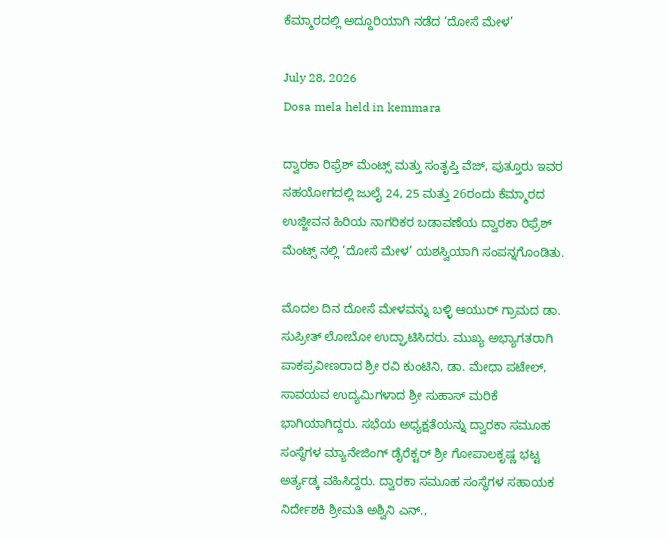ಕೆಮ್ಮಾರದಲ್ಲಿ ಅದ್ದೂರಿಯಾಗಿ ನಡೆದ ‘ದೋಸೆ ಮೇಳ’

July 28, 2026
Dosa mela held in kemmara

ದ್ವಾರಕಾ ರಿಫ್ರೆಶ್ ಮೆಂಟ್ಸ್ ಮತ್ತು ಸಂತೃಪ್ತಿ ವೆಜ್, ಪುತ್ತೂರು ಇವರ ಸಹಯೋಗದಲ್ಲಿ ಜುಲೈ 24, 25 ಮತ್ತು 26ರಂದು ಕೆಮ್ಮಾರದ ಉಜ್ಜೀವನ ಹಿರಿಯ ನಾಗರಿಕರ ಬಡಾವಣೆಯ ದ್ವಾರಕಾ ರಿಫ್ರೆಶ್ ಮೆಂಟ್ಸ್ ನಲ್ಲಿ ‘ದೋಸೆ ಮೇಳ’ ಯಶಸ್ವಿಯಾಗಿ ಸಂಪನ್ನಗೊಂಡಿತು.

ಮೊದಲ ದಿನ ದೋಸೆ ಮೇಳವನ್ನು ಬಳ್ಳಿ ಆಯುರ್ ಗ್ರಾಮದ ಡಾ. ಸುಪ್ರೀತ್ ಲೋಬೋ ಉದ್ಘಾಟಿಸಿದರು. ಮುಖ್ಯ ಅಭ್ಯಾಗತರಾಗಿ ಪಾಕಪ್ರವೀಣರಾದ ಶ್ರೀ ರವಿ ಕುಂಟಿನಿ, ಡಾ. ಮೇಧಾ ಪಟೇಲ್, ಸಾವಯವ ಉದ್ಯಮಿಗಳಾದ ಶ್ರೀ ಸುಹಾಸ್ ಮರಿಕೆ ಭಾಗಿಯಾಗಿದ್ದರು. ಸಭೆಯ ಅಧ್ಯಕ್ಷತೆಯನ್ನು ದ್ವಾರಕಾ ಸಮೂಹ ಸಂಸ್ಥೆಗಳ ಮ್ಯಾನೇಜಿಂಗ್ ಡೈರೆಕ್ಟರ್ ಶ್ರೀ ಗೋಪಾಲಕೃಷ್ಣ ಭಟ್ಟ ಅರ್ತ್ಯಡ್ಕ ವಹಿಸಿದ್ದರು. ದ್ವಾರಕಾ ಸಮೂಹ ಸಂಸ್ಥೆಗಳ ಸಹಾಯಕ ನಿರ್ದೇಶಕಿ ಶ್ರೀಮತಿ ಅಶ್ವಿನಿ ಎನ್.,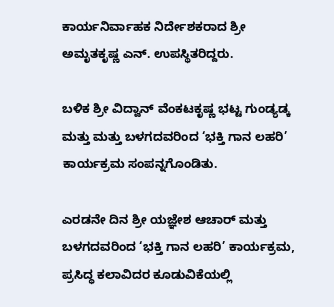ಕಾರ್ಯನಿರ್ವಾಹಕ ನಿರ್ದೇಶಕರಾದ ಶ್ರೀ ಅಮೃತಕೃಷ್ಣ ಎನ್. ಉಪಸ್ಥಿತರಿದ್ದರು.

ಬಳಿಕ ಶ್ರೀ ವಿದ್ವಾನ್ ವೆಂಕಟಕೃಷ್ಣ ಭಟ್ಟ ಗುಂಡ್ಯಡ್ಕ ಮತ್ತು ಮತ್ತು ಬಳಗದವರಿಂದ ‘ಭಕ್ತಿ ಗಾನ ಲಹರಿ’ ಕಾರ್ಯಕ್ರಮ ಸಂಪನ್ನಗೊಂಡಿತು.

ಎರಡನೇ ದಿನ ಶ್ರೀ ಯಜ್ಞೇಶ ಆಚಾರ್ ಮತ್ತು ಬಳಗದವರಿಂದ ‘ಭಕ್ತಿ ಗಾನ ಲಹರಿ’ ಕಾರ್ಯಕ್ರಮ, ಪ್ರಸಿದ್ಧ ಕಲಾವಿದರ ಕೂಡುವಿಕೆಯಲ್ಲಿ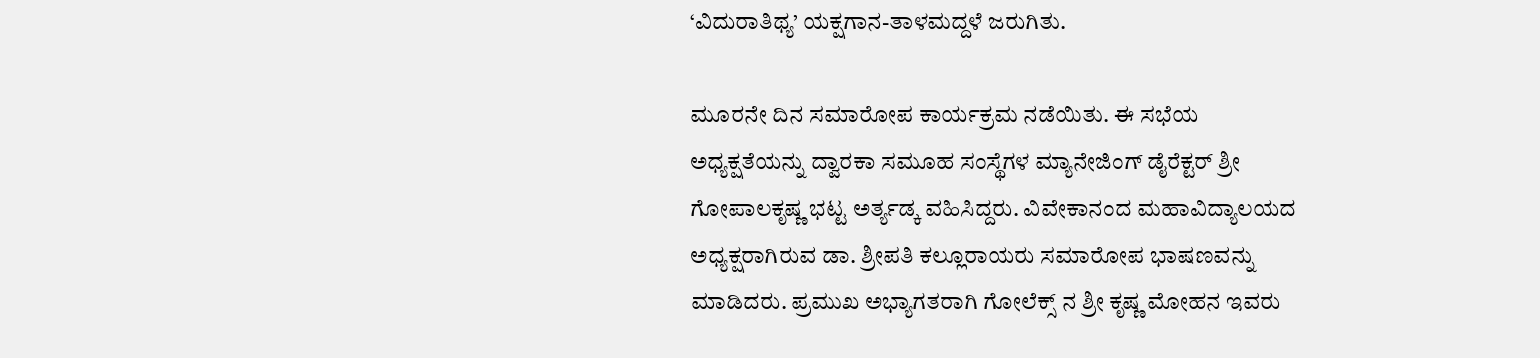‘ವಿದುರಾತಿಥ್ಯ’ ಯಕ್ಷಗಾನ-ತಾಳಮದ್ದಳೆ ಜರುಗಿತು.

ಮೂರನೇ ದಿನ ಸಮಾರೋಪ ಕಾರ್ಯಕ್ರಮ ನಡೆಯಿತು. ಈ ಸಭೆಯ ಅಧ್ಯಕ್ಷತೆಯನ್ನು ದ್ವಾರಕಾ ಸಮೂಹ ಸಂಸ್ಥೆಗಳ ಮ್ಯಾನೇಜಿಂಗ್ ಡೈರೆಕ್ಟರ್ ಶ್ರೀ ಗೋಪಾಲಕೃಷ್ಣ ಭಟ್ಟ ಅರ್ತ್ಯಡ್ಕ ವಹಿಸಿದ್ದರು. ವಿವೇಕಾನಂದ ಮಹಾವಿದ್ಯಾಲಯದ ಅಧ್ಯಕ್ಷರಾಗಿರುವ ಡಾ. ಶ್ರೀಪತಿ ಕಲ್ಲೂರಾಯರು ಸಮಾರೋಪ ಭಾಷಣವನ್ನು ಮಾಡಿದರು. ಪ್ರಮುಖ ಅಭ್ಯಾಗತರಾಗಿ ಗೋಲೆಕ್ಸ್ ನ ಶ್ರೀ ಕೃಷ್ಣ ಮೋಹನ ಇವರು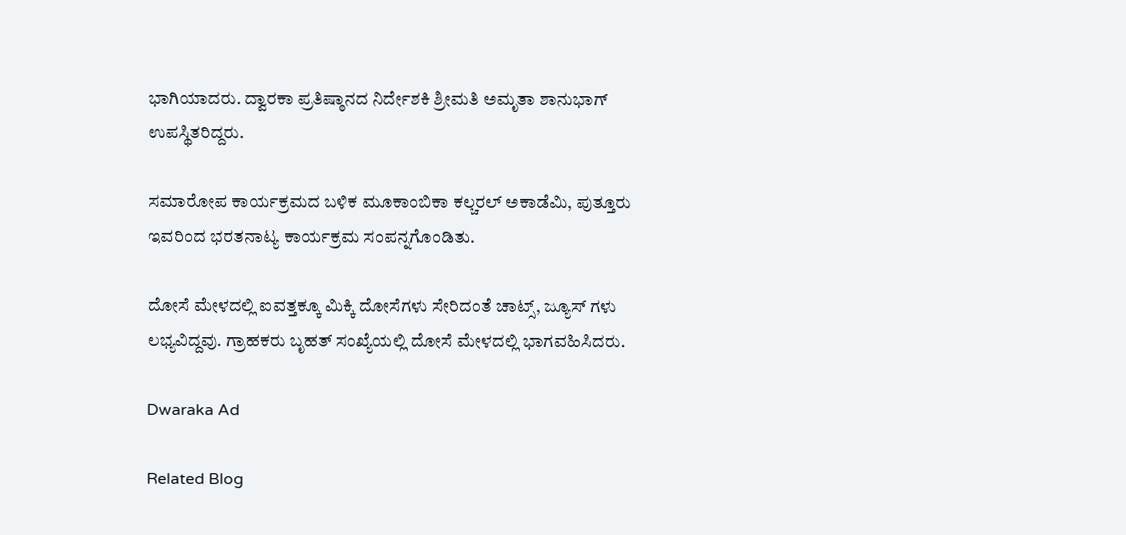ಭಾಗಿಯಾದರು. ದ್ವಾರಕಾ ಪ್ರತಿಷ್ಠಾನದ ನಿರ್ದೇಶಕಿ ಶ್ರೀಮತಿ ಅಮೃತಾ ಶಾನುಭಾಗ್ ಉಪಸ್ಥಿತರಿದ್ದರು.

ಸಮಾರೋಪ ಕಾರ್ಯಕ್ರಮದ ಬಳಿಕ ಮೂಕಾಂಬಿಕಾ ಕಲ್ಚರಲ್ ಅಕಾಡೆಮಿ, ಪುತ್ತೂರು ಇವರಿಂದ ಭರತನಾಟ್ಯ ಕಾರ್ಯಕ್ರಮ ಸಂಪನ್ನಗೊಂಡಿತು.

ದೋಸೆ ಮೇಳದಲ್ಲಿ ಐವತ್ತಕ್ಕೂ ಮಿಕ್ಕಿ ದೋಸೆಗಳು ಸೇರಿದಂತೆ ಚಾಟ್ಸ್, ಜ್ಯೂಸ್ ಗಳು ಲಭ್ಯವಿದ್ದವು. ಗ್ರಾಹಕರು ಬೃಹತ್ ಸಂಖ್ಯೆಯಲ್ಲಿ ದೋಸೆ ಮೇಳದಲ್ಲಿ ಭಾಗವಹಿಸಿದರು.

Dwaraka Ad

Related Blog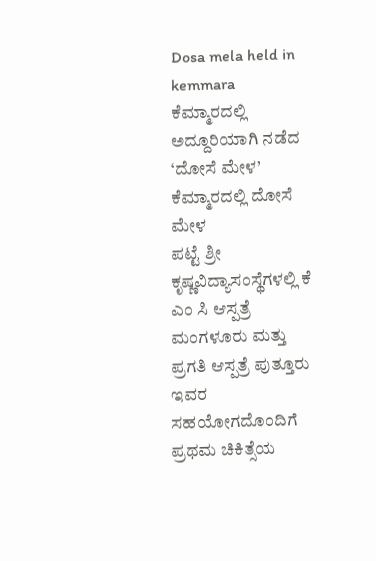Dosa mela held in kemmara
ಕೆಮ್ಮಾರದಲ್ಲಿ ಅದ್ದೂರಿಯಾಗಿ ನಡೆದ ‘ದೋಸೆ ಮೇಳ’
ಕೆಮ್ಮಾರದಲ್ಲಿ ದೋಸೆ ಮೇಳ
ಪಟ್ಟೆ ಶ್ರೀ ಕೃಷ್ಣವಿದ್ಯಾಸಂಸ್ಥೆಗಳಲ್ಲಿ ಕೆ ಎಂ ಸಿ ಆಸ್ಪತ್ರೆ ಮಂಗಳೂರು ಮತ್ತು ಪ್ರಗತಿ ಆಸ್ಪತ್ರೆ ಪುತ್ತೂರು ಇವರ ಸಹಯೋಗದೊಂದಿಗೆ ಪ್ರಥಮ ಚಿಕಿತ್ಸೆಯ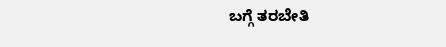ಬಗ್ಗೆ ತರಬೇತಿ